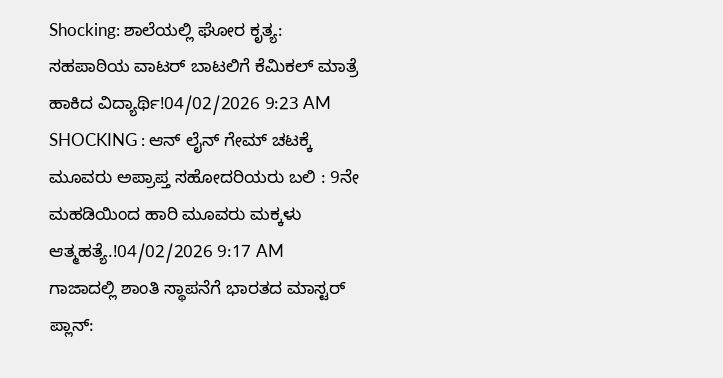Shocking: ಶಾಲೆಯಲ್ಲಿ ಘೋರ ಕೃತ್ಯ: ಸಹಪಾಠಿಯ ವಾಟರ್ ಬಾಟಲಿಗೆ ಕೆಮಿಕಲ್ ಮಾತ್ರೆ ಹಾಕಿದ ವಿದ್ಯಾರ್ಥಿ!04/02/2026 9:23 AM
SHOCKING : ಆನ್ ಲೈನ್ ಗೇಮ್ ಚಟಕ್ಕೆ ಮೂವರು ಅಪ್ರಾಪ್ತ ಸಹೋದರಿಯರು ಬಲಿ : 9ನೇ ಮಹಡಿಯಿಂದ ಹಾರಿ ಮೂವರು ಮಕ್ಕಳು ಆತ್ಮಹತ್ಯೆ.!04/02/2026 9:17 AM
ಗಾಜಾದಲ್ಲಿ ಶಾಂತಿ ಸ್ಥಾಪನೆಗೆ ಭಾರತದ ಮಾಸ್ಟರ್ ಪ್ಲಾನ್: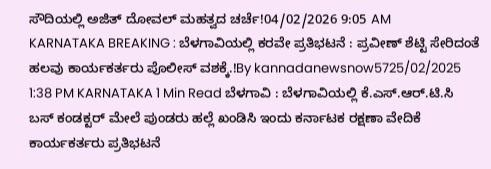ಸೌದಿಯಲ್ಲಿ ಅಜಿತ್ ದೋವಲ್ ಮಹತ್ವದ ಚರ್ಚೆ!04/02/2026 9:05 AM
KARNATAKA BREAKING : ಬೆಳಗಾವಿಯಲ್ಲಿ ಕರವೇ ಪ್ರತಿಭಟನೆ : ಪ್ರವೀಣ್ ಶೆಟ್ಟಿ ಸೇರಿದಂತೆ ಹಲವು ಕಾರ್ಯಕರ್ತರು ಪೊಲೀಸ್ ವಶಕ್ಕೆ.!By kannadanewsnow5725/02/2025 1:38 PM KARNATAKA 1 Min Read ಬೆಳಗಾವಿ : ಬೆಳಗಾವಿಯಲ್ಲಿ ಕೆ.ಎಸ್.ಆರ್.ಟಿ.ಸಿ ಬಸ್ ಕಂಡಕ್ಟರ್ ಮೇಲೆ ಪುಂಡರು ಹಲ್ಲೆ ಖಂಡಿಸಿ ಇಂದು ಕರ್ನಾಟಕ ರಕ್ಷಣಾ ವೇದಿಕೆ ಕಾರ್ಯಕರ್ತರು ಪ್ರತಿಭಟನೆ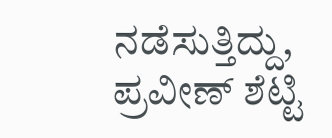ನಡೆಸುತ್ತಿದ್ದು, ಪ್ರವೀಣ್ ಶೆಟ್ಟಿ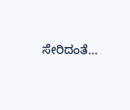ಸೇರಿದಂತೆ…